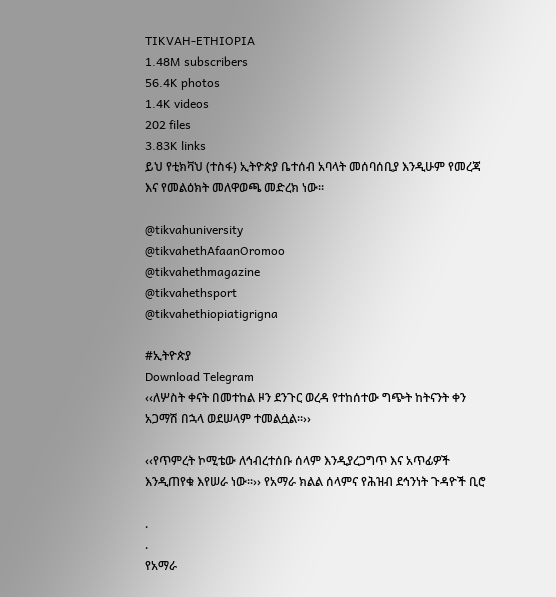TIKVAH-ETHIOPIA
1.48M subscribers
56.4K photos
1.4K videos
202 files
3.83K links
ይህ የቲክቫህ (ተስፋ) ኢትዮጵያ ቤተሰብ አባላት መሰባሰቢያ እንዲሁም የመረጃ እና የመልዕክት መለዋወጫ መድረክ ነው።

@tikvahuniversity
@tikvahethAfaanOromoo
@tikvahethmagazine
@tikvahethsport
@tikvahethiopiatigrigna

#ኢትዮጵያ
Download Telegram
‹‹ለሦስት ቀናት በመተከል ዞን ደንጉር ወረዳ የተከሰተው ግጭት ከትናንት ቀን አጋማሽ በኋላ ወደሠላም ተመልሷል፡፡››

‹‹የጥምረት ኮሚቴው ለኅብረተሰቡ ሰላም እንዲያረጋግጥ እና አጥፊዎች እንዲጠየቁ እየሠራ ነው፡፡›› የአማራ ክልል ሰላምና የሕዝብ ደኅንነት ጉዳዮች ቢሮ

.
.
የአማራ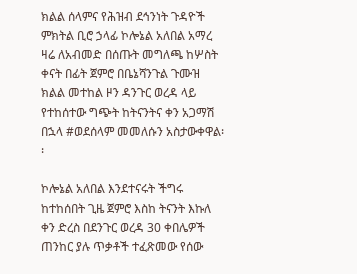ክልል ሰላምና የሕዝብ ደኅንነት ጉዳዮች ምክትል ቢሮ ኃላፊ ኮሎኔል አለበል አማረ ዛሬ ለአብመድ በሰጡት መግለጫ ከሦስት ቀናት በፊት ጀምሮ በቤኔሻንጉል ጉሙዝ ክልል መተከል ዞን ዳንጉር ወረዳ ላይ የተከሰተው ግጭት ከትናንትና ቀን አጋማሽ በኋላ #ወደሰላም መመለሱን አስታውቀዋል፡፡

ኮሎኔል አለበል እንደተናሩት ችግሩ ከተከሰበት ጊዜ ጀምሮ እስከ ትናንት እኩለ ቀን ድረስ በደንጉር ወረዳ 30 ቀበሌዎች ጠንከር ያሉ ጥቃቶች ተፈጽመው የሰው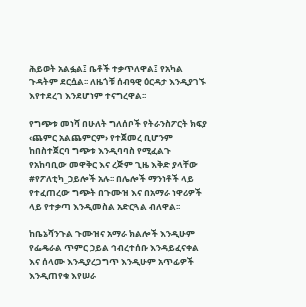ሕይወት አልፏል፤ ቤቶች ተቃጥለዋል፤ የአካል ጉዳትም ደርሷል፡፡ ለዜጎቹ ሰብዓዊ ዕርዳታ እንዲያገኙ እየተደረገ እንደሆነም ተናግረዋል፡፡

የግጭቱ መነሻ በሁለት ግለሰቦች የትራንስፖርት ክፍያ ‹ጨምር አልጨምርም› የተጀመረ ቢሆንም ከበስተጀርባ ግጭቱ እንዲባባስ የሚፈልጉ የአከባቢው መዋቅር እና ረጅም ጊዜ እቅድ ያላቸው #የፖለቲካ_ኃይሎች አሉ፡፡ በሌሎች ማንነቶች ላይ የተፈጠረው ግጭት በጉሙዝ እና በአማራ ነዋሪዎች ላይ የተቃጣ እንዲመስል አድርጓል ብለዋል፡፡

ከቤኔሻንጉል ጉሙዝና አማራ ክልሎች እንዲሁም የፌዴራል ጥምር ኃይል ኅብረተሰቡ እንዳይፈናቀል እና ሰላሙ እንዲያረጋግጥ እንዲሁም አጥፊዎች እንዲጠየቁ እየሠራ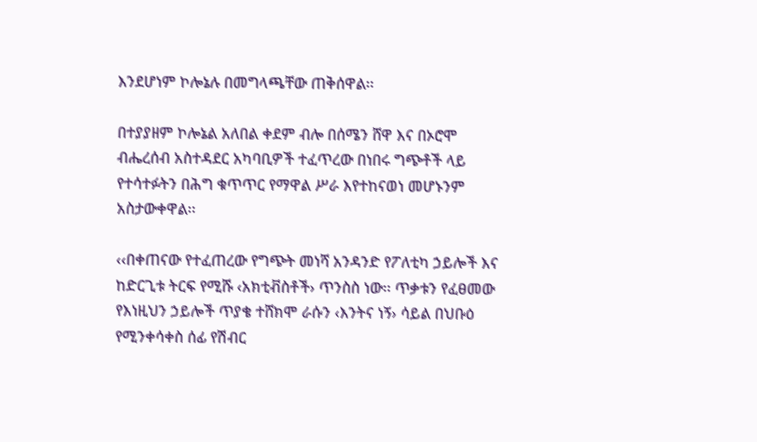እንደሆነም ኮሎኔሉ በመግላጫቸው ጠቅሰዋል፡፡

በተያያዘም ኮሎኔል አለበል ቀደም ብሎ በሰሜን ሸዋ እና በኦሮሞ ብሔረሰብ አስተዳደር አካባቢዎች ተፈጥረው በነበሩ ግጭቶች ላይ የተሳተፉትን በሕግ ቁጥጥር የማዋል ሥራ እየተከናወነ መሆኑንም አስታውቀዋል፡፡

‹‹በቀጠናው የተፈጠረው የግጭት መነሻ አንዳንድ የፖለቲካ ኃይሎች እና ከድርጊቱ ትርፍ የሚሹ ‹አክቲቭስቶች› ጥንስስ ነው፡፡ ጥቃቱን የፈፀመው የእነዚህን ኃይሎች ጥያቄ ተሸክሞ ራሱን ‹እንትና ነኝ› ሳይል በህቡዕ የሚንቀሳቀስ ሰፊ የሽብር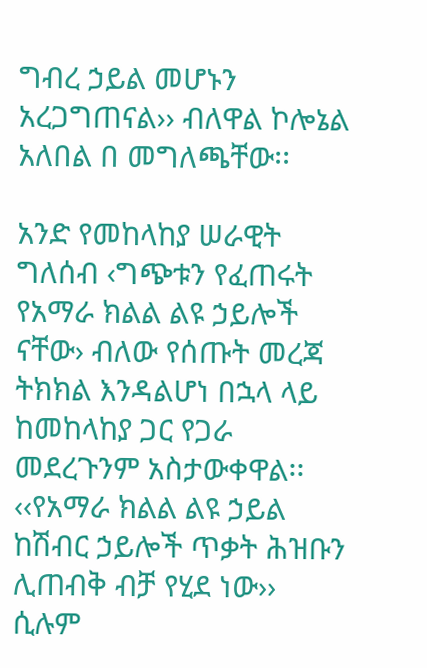ግብረ ኃይል መሆኑን አረጋግጠናል›› ብለዋል ኮሎኔል አለበል በ መግለጫቸው፡፡

አንድ የመከላከያ ሠራዊት ግለሰብ ‹ግጭቱን የፈጠሩት የአማራ ክልል ልዩ ኃይሎች ናቸው› ብለው የሰጡት መረጃ ትክክል እንዳልሆነ በኋላ ላይ ከመከላከያ ጋር የጋራ መደረጉንም አስታውቀዋል፡፡ ‹‹የአማራ ክልል ልዩ ኃይል ከሽብር ኃይሎች ጥቃት ሕዝቡን ሊጠብቅ ብቻ የሂደ ነው›› ሲሉም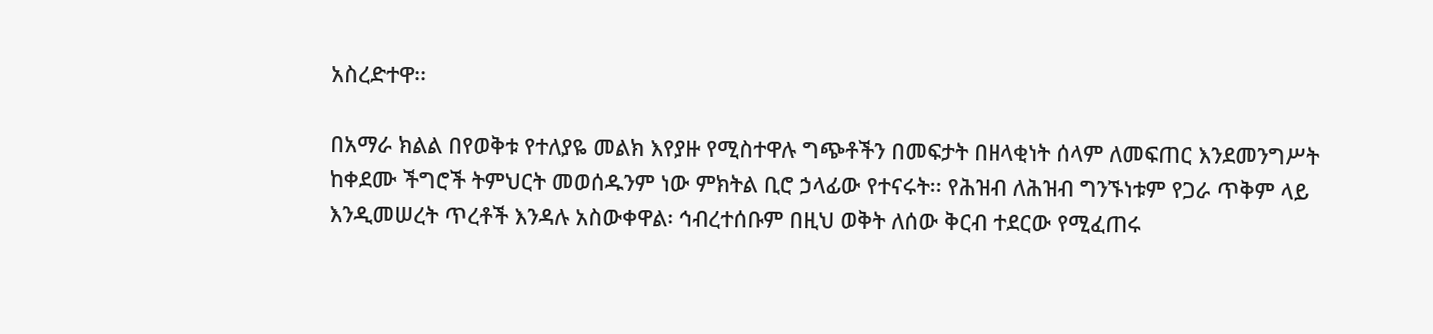አስረድተዋ፡፡

በአማራ ክልል በየወቅቱ የተለያዬ መልክ እየያዙ የሚስተዋሉ ግጭቶችን በመፍታት በዘላቂነት ሰላም ለመፍጠር እንደመንግሥት ከቀደሙ ችግሮች ትምህርት መወሰዱንም ነው ምክትል ቢሮ ኃላፊው የተናሩት፡፡ የሕዝብ ለሕዝብ ግንኙነቱም የጋራ ጥቅም ላይ እንዲመሠረት ጥረቶች እንዳሉ አስውቀዋል፡ ኅብረተሰቡም በዚህ ወቅት ለሰው ቅርብ ተደርው የሚፈጠሩ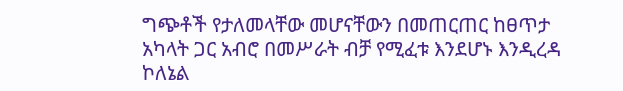ግጭቶች የታለመላቸው መሆናቸውን በመጠርጠር ከፀጥታ አካላት ጋር አብሮ በመሥራት ብቻ የሚፈቱ እንደሆኑ እንዲረዳ ኮለኔል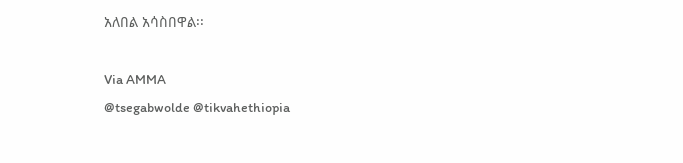አለበል አሳስበዋል፡፡

Via AMMA
@tsegabwolde @tikvahethiopia